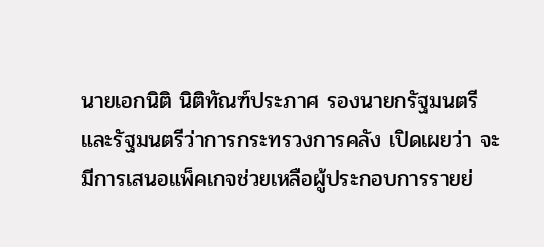นายเอกนิติ นิติทัณฑ์ประภาศ รองนายกรัฐมนตรีและรัฐมนตรีว่าการกระทรวงการคลัง เปิดเผยว่า จะมีการเสนอแพ็คเกจช่วยเหลือผู้ประกอบการรายย่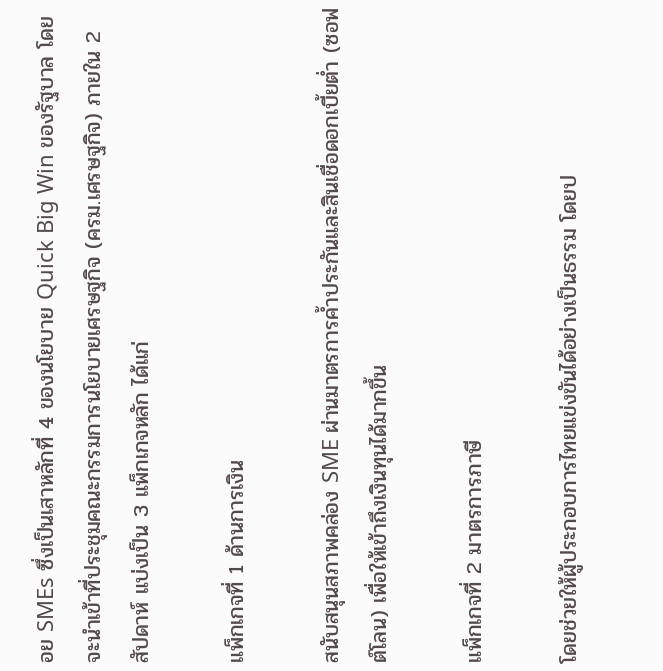อย SMEs ซึ่งเป็นเสาหลักที่ 4 ของนโยบาย Quick Big Win ของรัฐบาล โดยจะนำเข้าที่ประชุมคณะกรรมการนโยบายเศรษฐกิจ (ครม.เศรษฐกิจ) ภายใน 2 สัปดาห์ แบ่งเป็น 3 แพ็กเกจหลัก ได้แก่

แพ็กเกจที่ 1 ด้านการเงิน

สนับสนุนสภาพคล่อง SME ผ่านมาตรการค้ำประกันและสินเชื่อดอกเบี้ยต่ำ (ซอฟต์โลน) เพื่อให้เข้าถึงเงินทุนได้มากขึ้น

แพ็กเกจที่ 2 มาตรการภาษี

โดยช่วยให้ผู้ประกอบการไทยแข่งขันได้อย่างเป็นธรรม โดยป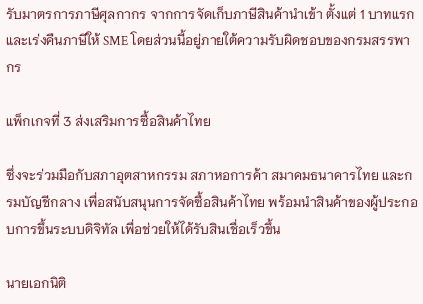รับมาตรการภาษีศุลกากร จากการจัดเก็บภาษีสินค้านำเข้า ตั้งแต่ 1 บาทแรก และเร่งคืนภาษีให้ SME โดยส่วนนี้อยู่ภายใต้ความรับผิดชอบของกรมสรรพากร

แพ็กเกจที่ 3 ส่งเสริมการซื้อสินค้าไทย

ซึ่งจะร่วมมือกับสภาอุตสาหกรรม สภาหอการค้า สมาคมธนาคารไทย และกรมบัญชีกลาง เพื่อสนับสนุนการจัดซื้อสินค้าไทย พร้อมนำสินค้าของผู้ประกอบการขึ้นระบบดิจิทัล เพื่อช่วยให้ได้รับสินเชื่อเร็วขึ้น

นายเอกนิติ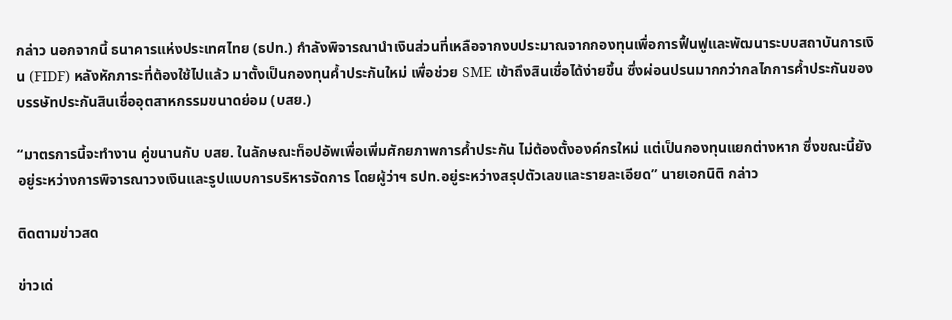กล่าว นอกจากนี้ ธนาคารแห่งประเทศไทย (ธปท.) กำลังพิจารณานำเงินส่วนที่เหลือจากงบประมาณจากกองทุนเพื่อการฟื้นฟูและพัฒนาระบบสถาบันการเงิน (FIDF) หลังหักภาระที่ต้องใช้ไปแล้ว มาตั้งเป็นกองทุนค้ำประกันใหม่ เพื่อช่วย SME เข้าถึงสินเชื่อได้ง่ายขึ้น ซึ่งผ่อนปรนมากกว่ากลไกการค้ำประกันของบรรษัทประกันสินเชื่ออุตสาหกรรมขนาดย่อม (บสย.)

“มาตรการนี้จะทำงาน คู่ขนานกับ บสย. ในลักษณะท็อปอัพเพื่อเพิ่มศักยภาพการค้ำประกัน ไม่ต้องตั้งองค์กรใหม่ แต่เป็นกองทุนแยกต่างหาก ซึ่งขณะนี้ยังอยู่ระหว่างการพิจารณาวงเงินและรูปแบบการบริหารจัดการ โดยผู้ว่าฯ ธปท.อยู่ระหว่างสรุปตัวเลขและรายละเอียด” นายเอกนิติ กล่าว

ติดตามข่าวสด

ข่าวเด่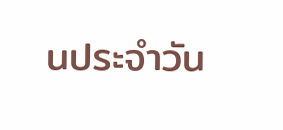นประจำวัน